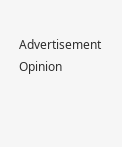Advertisement
Opinion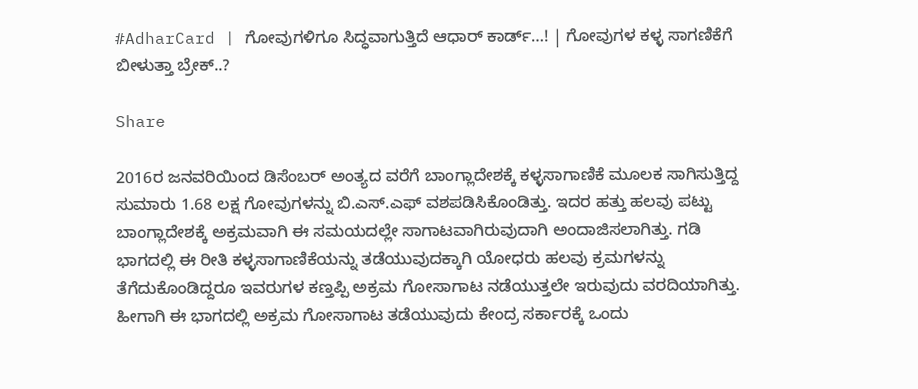#AdharCard | ಗೋವುಗಳಿಗೂ ಸಿದ್ಧವಾಗುತ್ತಿದೆ ಆಧಾರ್ ಕಾರ್ಡ್…! | ಗೋವುಗಳ ಕಳ್ಳ ಸಾಗಣಿಕೆಗೆ ಬೀಳುತ್ತಾ ಬ್ರೇಕ್..?

Share

2016ರ ಜನವರಿಯಿಂದ ಡಿಸೆಂಬರ್ ಅಂತ್ಯದ ವರೆಗೆ ಬಾಂಗ್ಲಾದೇಶಕ್ಕೆ ಕಳ್ಳಸಾಗಾಣಿಕೆ ಮೂಲಕ ಸಾಗಿಸುತ್ತಿದ್ದ ಸುಮಾರು 1.68 ಲಕ್ಷ ಗೋವುಗಳನ್ನು ಬಿ.ಎಸ್.ಎಫ್ ವಶಪಡಿಸಿಕೊಂಡಿತ್ತು. ಇದರ ಹತ್ತು ಹಲವು ಪಟ್ಟು ಬಾಂಗ್ಲಾದೇಶಕ್ಕೆ ಅಕ್ರಮವಾಗಿ ಈ ಸಮಯದಲ್ಲೇ ಸಾಗಾಟವಾಗಿರುವುದಾಗಿ ಅಂದಾಜಿಸಲಾಗಿತ್ತು. ಗಡಿ ಭಾಗದಲ್ಲಿ ಈ ರೀತಿ ಕಳ್ಳಸಾಗಾಣಿಕೆಯನ್ನು ತಡೆಯುವುದಕ್ಕಾಗಿ ಯೋಧರು ಹಲವು ಕ್ರಮಗಳನ್ನು ತೆಗೆದುಕೊಂಡಿದ್ದರೂ ಇವರುಗಳ ಕಣ್ತಪ್ಪಿ ಅಕ್ರಮ ಗೋಸಾಗಾಟ ನಡೆಯುತ್ತಲೇ ಇರುವುದು ವರದಿಯಾಗಿತ್ತು. ಹೀಗಾಗಿ ಈ ಭಾಗದಲ್ಲಿ ಅಕ್ರಮ ಗೋಸಾಗಾಟ ತಡೆಯುವುದು ಕೇಂದ್ರ ಸರ್ಕಾರಕ್ಕೆ ಒಂದು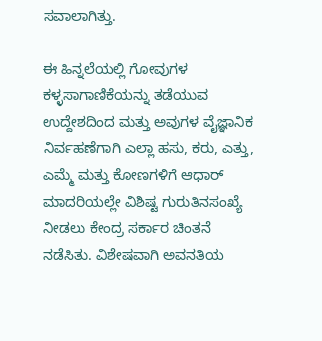ಸವಾಲಾಗಿತ್ತು.

ಈ ಹಿನ್ನಲೆಯಲ್ಲಿ ಗೋವುಗಳ ಕಳ್ಳಸಾಗಾಣಿಕೆಯನ್ನು ತಡೆಯುವ ಉದ್ದೇಶದಿಂದ ಮತ್ತು ಅವುಗಳ ವೈಜ್ಞಾನಿಕ ನಿರ್ವಹಣೆಗಾಗಿ ಎಲ್ಲಾ ಹಸು, ಕರು, ಎತ್ತು, ಎಮ್ಮೆ ಮತ್ತು ಕೋಣಗಳಿಗೆ ಆಧಾರ್ ಮಾದರಿಯಲ್ಲೇ ವಿಶಿಷ್ಟ ಗುರುತಿನಸಂಖ್ಯೆ ನೀಡಲು ಕೇಂದ್ರ ಸರ್ಕಾರ ಚಿಂತನೆ ನಡೆಸಿತು. ವಿಶೇಷವಾಗಿ ಅವನತಿಯ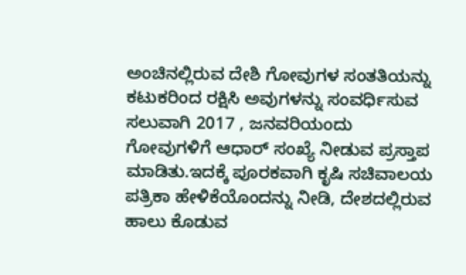ಅಂಚಿನಲ್ಲಿರುವ ದೇಶಿ ಗೋವುಗಳ ಸಂತತಿಯನ್ನು ಕಟುಕರಿಂದ ರಕ್ಷಿಸಿ ಅವುಗಳನ್ನು ಸಂವರ್ಧಿಸುವ ಸಲುವಾಗಿ 2017 , ಜನವರಿಯಂದು ಗೋವುಗಳಿಗೆ ಆಧಾರ್ ಸಂಖ್ಯೆ ನೀಡುವ ಪ್ರಸ್ತಾಪ ಮಾಡಿತು.ಇದಕ್ಕೆ ಪೂರಕವಾಗಿ ಕೃಷಿ ಸಚಿವಾಲಯ ಪತ್ರಿಕಾ ಹೇಳಿಕೆಯೊಂದನ್ನು ನೀಡಿ, ದೇಶದಲ್ಲಿರುವ ಹಾಲು ಕೊಡುವ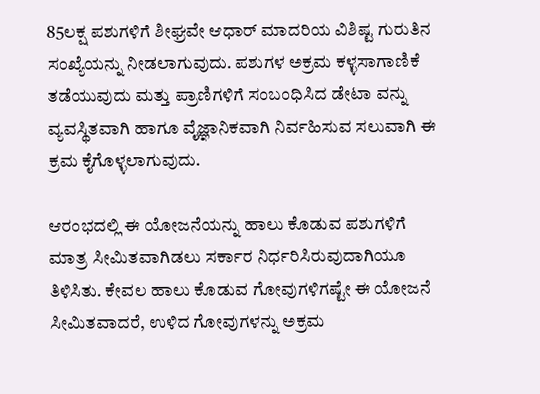85ಲಕ್ಷ ಪಶುಗಳಿಗೆ ಶೀಘ್ರವೇ ಆಧಾರ್ ಮಾದರಿಯ ವಿಶಿಷ್ಟ ಗುರುತಿನ ಸಂಖ್ಯೆಯನ್ನು ನೀಡಲಾಗುವುದು. ಪಶುಗಳ ಅಕ್ರಮ ಕಳ್ಳಸಾಗಾಣಿಕೆ ತಡೆಯುವುದು ಮತ್ತು ಪ್ರಾಣಿಗಳಿಗೆ ಸಂಬಂಧಿಸಿದ ಡೇಟಾ ವನ್ನು ವ್ಯವಸ್ಥಿತವಾಗಿ ಹಾಗೂ ವೈಜ್ಞಾನಿಕವಾಗಿ ನಿರ್ವಹಿಸುವ ಸಲುವಾಗಿ ಈ ಕ್ರಮ ಕೈಗೊಳ್ಳಲಾಗುವುದು.

ಆರಂಭದಲ್ಲಿ ಈ ಯೋಜನೆಯನ್ನು ಹಾಲು ಕೊಡುವ ಪಶುಗಳಿಗೆ ಮಾತ್ರ ಸೀಮಿತವಾಗಿಡಲು ಸರ್ಕಾರ ನಿರ್ಧರಿಸಿರುವುದಾಗಿಯೂ ತಿಳಿಸಿತು. ಕೇವಲ ಹಾಲು ಕೊಡುವ ಗೋವುಗಳಿಗಷ್ಟೇ ಈ ಯೋಜನೆ ಸೀಮಿತವಾದರೆ, ಉಳಿದ ಗೋವುಗಳನ್ನು ಅಕ್ರಮ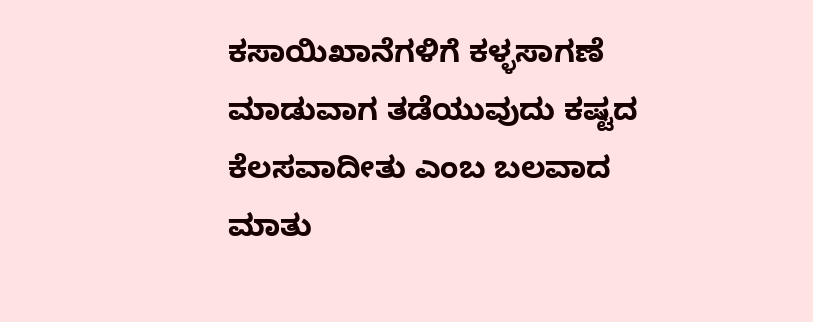ಕಸಾಯಿಖಾನೆಗಳಿಗೆ ಕಳ್ಳಸಾಗಣೆ ಮಾಡುವಾಗ ತಡೆಯುವುದು ಕಷ್ಟದ ಕೆಲಸವಾದೀತು ಎಂಬ ಬಲವಾದ ಮಾತು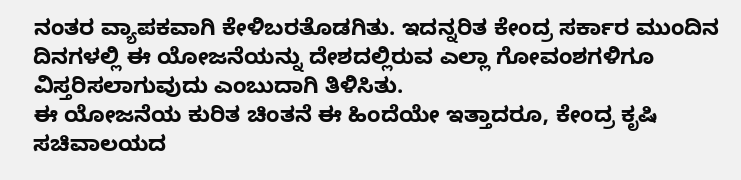ನಂತರ ವ್ಯಾಪಕವಾಗಿ ಕೇಳಿಬರತೊಡಗಿತು. ಇದನ್ನರಿತ ಕೇಂದ್ರ ಸರ್ಕಾರ ಮುಂದಿನ ದಿನಗಳಲ್ಲಿ ಈ ಯೋಜನೆಯನ್ನು ದೇಶದಲ್ಲಿರುವ ಎಲ್ಲಾ ಗೋವಂಶಗಳಿಗೂ ವಿಸ್ತರಿಸಲಾಗುವುದು ಎಂಬುದಾಗಿ ತಿಳಿಸಿತು.
ಈ ಯೋಜನೆಯ ಕುರಿತ ಚಿಂತನೆ ಈ ಹಿಂದೆಯೇ ಇತ್ತಾದರೂ, ಕೇಂದ್ರ ಕೃಷಿ ಸಚಿವಾಲಯದ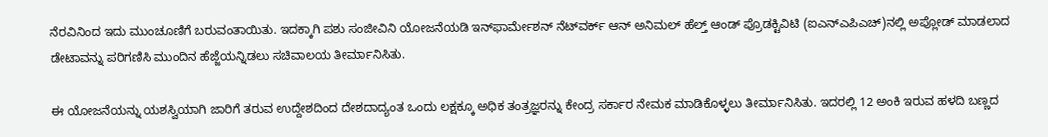ನೆರವಿನಿಂದ ಇದು ಮುಂಚೂಣಿಗೆ ಬರುವಂತಾಯಿತು. ಇದಕ್ಕಾಗಿ ಪಶು ಸಂಜೀವಿನಿ ಯೋಜನೆಯಡಿ ಇನ್‌ಫಾರ್ಮೇಶನ್ ನೆಟ್‌ವರ್ಕ್ ಆನ್ ಅನಿಮಲ್ ಹೆಲ್ತ್ ಆಂಡ್ ಪ್ರೊಡಕ್ಟಿವಿಟಿ (ಐಎನ್‌ಎಪಿಎಚ್)ನಲ್ಲಿ ಅಪ್ಲೋಡ್ ಮಾಡಲಾದ ಡೇಟಾವನ್ನು ಪರಿಗಣಿಸಿ ಮುಂದಿನ ಹೆಜ್ಜೆಯನ್ನಿಡಲು ಸಚಿವಾಲಯ ತೀರ್ಮಾನಿಸಿತು.

ಈ ಯೋಜನೆಯನ್ನು ಯಶಸ್ವಿಯಾಗಿ ಜಾರಿಗೆ ತರುವ ಉದ್ದೇಶದಿಂದ ದೇಶದಾದ್ಯಂತ ಒಂದು ಲಕ್ಷಕ್ಕೂ ಅಧಿಕ ತಂತ್ರಜ್ಞರನ್ನು ಕೇಂದ್ರ ಸರ್ಕಾರ ನೇಮಕ ಮಾಡಿಕೊಳ್ಳಲು ತೀರ್ಮಾನಿಸಿತು. ಇದರಲ್ಲಿ 12 ಅಂಕಿ ಇರುವ ಹಳದಿ ಬಣ್ಣದ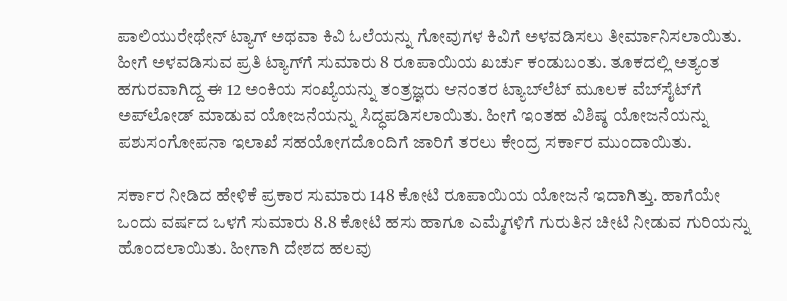ಪಾಲಿಯುರೇಥೇನ್ ಟ್ಯಾಗ್ ಅಥವಾ ಕಿವಿ ಓಲೆಯನ್ನು ಗೋವುಗಳ ಕಿವಿಗೆ ಅಳವಡಿಸಲು ತೀರ್ಮಾನಿಸಲಾಯಿತು. ಹೀಗೆ ಅಳವಡಿಸುವ ಪ್ರತಿ ಟ್ಯಾಗ್‌ಗೆ ಸುಮಾರು 8 ರೂಪಾಯಿಯ ಖರ್ಚು ಕಂಡುಬಂತು. ತೂಕದಲ್ಲಿ ಅತ್ಯಂತ ಹಗುರವಾಗಿದ್ದ ಈ 12 ಅಂಕಿಯ ಸಂಖ್ಯೆಯನ್ನು ತಂತ್ರಜ್ಞರು ಆನಂತರ ಟ್ಯಾಬ್‌ಲೆಟ್ ಮೂಲಕ ವೆಬ್‌ಸೈಟ್‌ಗೆ ಅಪ್‌ಲೋಡ್ ಮಾಡುವ ಯೋಜನೆಯನ್ನು ಸಿದ್ಧಪಡಿಸಲಾಯಿತು. ಹೀಗೆ ಇಂತಹ ವಿಶಿಷ್ಠ ಯೋಜನೆಯನ್ನು ಪಶುಸಂಗೋಪನಾ ಇಲಾಖೆ ಸಹಯೋಗದೊಂದಿಗೆ ಜಾರಿಗೆ ತರಲು ಕೇಂದ್ರ ಸರ್ಕಾರ ಮುಂದಾಯಿತು.

ಸರ್ಕಾರ ನೀಡಿದ ಹೇಳಿಕೆ ಪ್ರಕಾರ ಸುಮಾರು 148 ಕೋಟಿ ರೂಪಾಯಿಯ ಯೋಜನೆ ಇದಾಗಿತ್ತು. ಹಾಗೆಯೇ ಒಂದು ವರ್ಷದ ಒಳಗೆ ಸುಮಾರು 8.8 ಕೋಟಿ ಹಸು ಹಾಗೂ ಎಮ್ಮೆಗಳಿಗೆ ಗುರುತಿನ ಚೀಟಿ ನೀಡುವ ಗುರಿಯನ್ನು ಹೊಂದಲಾಯಿತು. ಹೀಗಾಗಿ ದೇಶದ ಹಲವು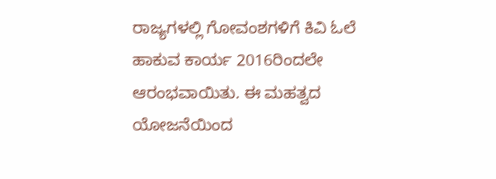ರಾಜ್ಯಗಳಲ್ಲಿ ಗೋವಂಶಗಳಿಗೆ ಕಿವಿ ಓಲೆ ಹಾಕುವ ಕಾರ್ಯ 2016ರಿಂದಲೇ ಆರಂಭವಾಯಿತು. ಈ ಮಹತ್ವದ ಯೋಜನೆಯಿಂದ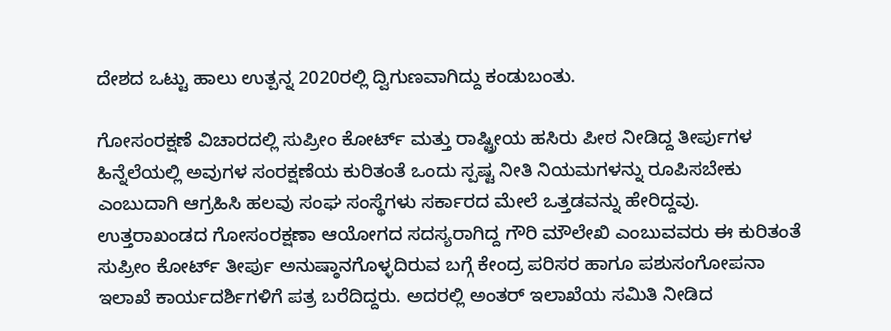ದೇಶದ ಒಟ್ಟು ಹಾಲು ಉತ್ಪನ್ನ 2020ರಲ್ಲಿ ದ್ವಿಗುಣವಾಗಿದ್ದು ಕಂಡುಬಂತು.

ಗೋಸಂರಕ್ಷಣೆ ವಿಚಾರದಲ್ಲಿ ಸುಪ್ರೀಂ ಕೋರ್ಟ್ ಮತ್ತು ರಾಷ್ಟ್ರೀಯ ಹಸಿರು ಪೀಠ ನೀಡಿದ್ದ ತೀರ್ಪುಗಳ ಹಿನ್ನೆಲೆಯಲ್ಲಿ ಅವುಗಳ ಸಂರಕ್ಷಣೆಯ ಕುರಿತಂತೆ ಒಂದು ಸ್ಪಷ್ಟ ನೀತಿ ನಿಯಮಗಳನ್ನು ರೂಪಿಸಬೇಕು ಎಂಬುದಾಗಿ ಆಗ್ರಹಿಸಿ ಹಲವು ಸಂಘ ಸಂಸ್ಥೆಗಳು ಸರ್ಕಾರದ ಮೇಲೆ ಒತ್ತಡವನ್ನು ಹೇರಿದ್ದವು. ಉತ್ತರಾಖಂಡದ ಗೋಸಂರಕ್ಷಣಾ ಆಯೋಗದ ಸದಸ್ಯರಾಗಿದ್ದ ಗೌರಿ ಮೌಲೇಖಿ ಎಂಬುವವರು ಈ ಕುರಿತಂತೆ ಸುಪ್ರೀಂ ಕೋರ್ಟ್ ತೀರ್ಪು ಅನುಷ್ಠಾನಗೊಳ್ಳದಿರುವ ಬಗ್ಗೆ ಕೇಂದ್ರ ಪರಿಸರ ಹಾಗೂ ಪಶುಸಂಗೋಪನಾ ಇಲಾಖೆ ಕಾರ್ಯದರ್ಶಿಗಳಿಗೆ ಪತ್ರ ಬರೆದಿದ್ದರು. ಅದರಲ್ಲಿ ಅಂತರ್ ಇಲಾಖೆಯ ಸಮಿತಿ ನೀಡಿದ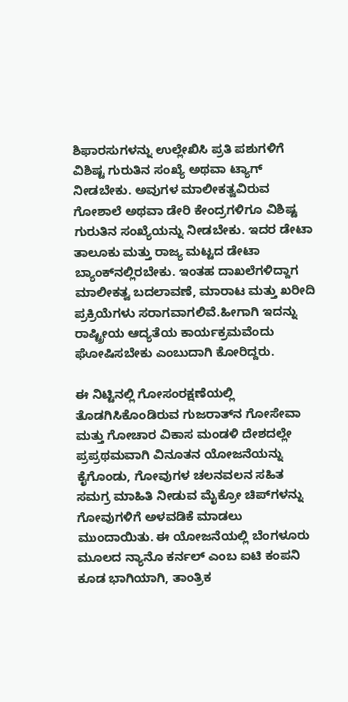ಶಿಫಾರಸುಗಳನ್ನು ಉಲ್ಲೇಖಿಸಿ ಪ್ರತಿ ಪಶುಗಳಿಗೆ ವಿಶಿಷ್ಟ ಗುರುತಿನ ಸಂಖ್ಯೆ ಅಥವಾ ಟ್ಯಾಗ್ ನೀಡಬೇಕು. ಅವುಗಳ ಮಾಲೀಕತ್ವವಿರುವ ಗೋಶಾಲೆ ಅಥವಾ ಡೇರಿ ಕೇಂದ್ರಗಳಿಗೂ ವಿಶಿಷ್ಟ ಗುರುತಿನ ಸಂಖ್ಯೆಯನ್ನು ನೀಡಬೇಕು. ಇದರ ಡೇಟಾ ತಾಲೂಕು ಮತ್ತು ರಾಜ್ಯ ಮಟ್ಟದ ಡೇಟಾ ಬ್ಯಾಂಕ್‌ನಲ್ಲಿರಬೇಕು. ಇಂತಹ ದಾಖಲೆಗಳಿದ್ದಾಗ ಮಾಲೀಕತ್ವ ಬದಲಾವಣೆ, ಮಾರಾಟ ಮತ್ತು ಖರೀದಿ ಪ್ರಕ್ರಿಯೆಗಳು ಸರಾಗವಾಗಲಿವೆ.ಹೀಗಾಗಿ ಇದನ್ನು ರಾಷ್ಟ್ರೀಯ ಆದ್ಯತೆಯ ಕಾರ್ಯಕ್ರಮವೆಂದು ಘೋಷಿಸಬೇಕು ಎಂಬುದಾಗಿ ಕೋರಿದ್ದರು.

ಈ ನಿಟ್ಟಿನಲ್ಲಿ ಗೋಸಂರಕ್ಷಣೆಯಲ್ಲಿ ತೊಡಗಿಸಿಕೊಂಡಿರುವ ಗುಜರಾತ್‌ನ ಗೋಸೇವಾ ಮತ್ತು ಗೋಚಾರ ವಿಕಾಸ ಮಂಡಳಿ ದೇಶದಲ್ಲೇ ಪ್ರಪ್ರಥಮವಾಗಿ ವಿನೂತನ ಯೋಜನೆಯನ್ನು ಕೈಗೊಂಡು, ಗೋವುಗಳ ಚಲನವಲನ ಸಹಿತ ಸಮಗ್ರ ಮಾಹಿತಿ ನೀಡುವ ಮೈಕ್ರೋ ಚಿಪ್‌ಗಳನ್ನು ಗೋವುಗಳಿಗೆ ಅಳವಡಿಕೆ ಮಾಡಲು ಮುಂದಾಯಿತು. ಈ ಯೋಜನೆಯಲ್ಲಿ ಬೆಂಗಳೂರು ಮೂಲದ ನ್ಯಾನೊ ಕರ್ನಲ್ ಎಂಬ ಐಟಿ ಕಂಪನಿ ಕೂಡ ಭಾಗಿಯಾಗಿ, ತಾಂತ್ರಿಕ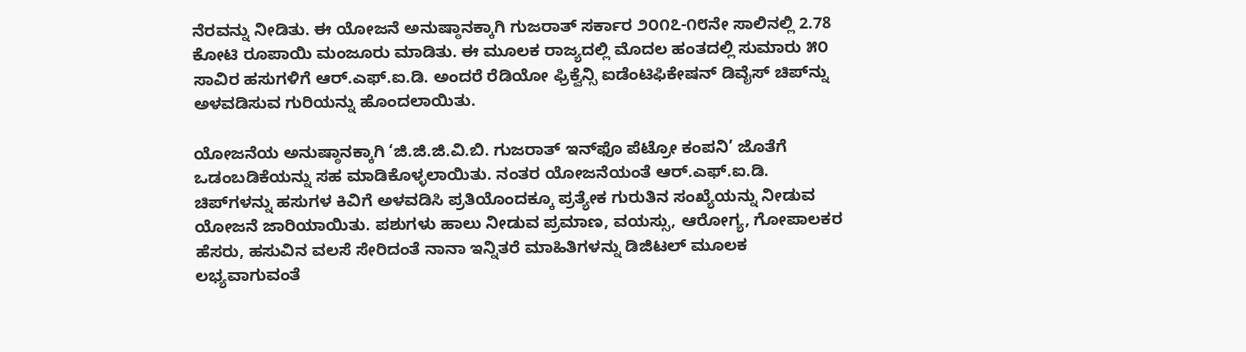ನೆರವನ್ನು ನೀಡಿತು. ಈ ಯೋಜನೆ ಅನುಷ್ಠಾನಕ್ಕಾಗಿ ಗುಜರಾತ್ ಸರ್ಕಾರ ೨೦೧೭-೧೮ನೇ ಸಾಲಿನಲ್ಲಿ 2.78 ಕೋಟಿ ರೂಪಾಯಿ ಮಂಜೂರು ಮಾಡಿತು. ಈ ಮೂಲಕ ರಾಜ್ಯದಲ್ಲಿ ಮೊದಲ ಹಂತದಲ್ಲಿ ಸುಮಾರು ೫೦ ಸಾವಿರ ಹಸುಗಳಿಗೆ ಆರ್.ಎಫ್.ಐ.ಡಿ. ಅಂದರೆ ರೆಡಿಯೋ ಫ್ರಿಕ್ವೆನ್ಸಿ ಐಡೆಂಟಿಫಿಕೇಷನ್ ಡಿವೈಸ್ ಚಿಪ್‌ನ್ನು ಅಳವಡಿಸುವ ಗುರಿಯನ್ನು ಹೊಂದಲಾಯಿತು.

ಯೋಜನೆಯ ಅನುಷ್ಠಾನಕ್ಕಾಗಿ ‘ಜಿ.ಜಿ.ಜಿ.ವಿ.ಬಿ. ಗುಜರಾತ್ ಇನ್‌ಫೊ ಪೆಟ್ರೋ ಕಂಪನಿ’ ಜೊತೆಗೆ ಒಡಂಬಡಿಕೆಯನ್ನು ಸಹ ಮಾಡಿಕೊಳ್ಳಲಾಯಿತು. ನಂತರ ಯೋಜನೆಯಂತೆ ಆರ್.ಎಫ್.ಐ.ಡಿ. ಚಿಪ್‌ಗಳನ್ನು ಹಸುಗಳ ಕಿವಿಗೆ ಅಳವಡಿಸಿ ಪ್ರತಿಯೊಂದಕ್ಕೂ ಪ್ರತ್ಯೇಕ ಗುರುತಿನ ಸಂಖ್ಯೆಯನ್ನು ನೀಡುವ ಯೋಜನೆ ಜಾರಿಯಾಯಿತು. ಪಶುಗಳು ಹಾಲು ನೀಡುವ ಪ್ರಮಾಣ, ವಯಸ್ಸು, ಆರೋಗ್ಯ, ಗೋಪಾಲಕರ ಹೆಸರು, ಹಸುವಿನ ವಲಸೆ ಸೇರಿದಂತೆ ನಾನಾ ಇನ್ನಿತರೆ ಮಾಹಿತಿಗಳನ್ನು ಡಿಜಿಟಲ್ ಮೂಲಕ ಲಭ್ಯವಾಗುವಂತೆ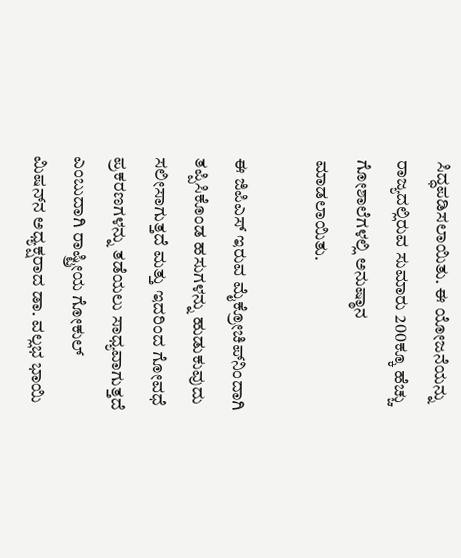ಸಿದ್ಧಪಡಿಸಲಾಯಿತು. ಈ ಯೋಜನೆಯನ್ನು ರಾಜ್ಯದಲ್ಲಿರುವ ಸುಮಾರು 200ಕ್ಕೂ ಹೆಚ್ಚು ಗೋಶಾಲೆಗಳಲ್ಲಿ ಅನುಷ್ಠಾನ ಮಾಡಲಾಯಿತು.

ಈ ಜಿಪಿಎಸ್ ಇರುವ ಮೈಕ್ರೋಚಿಪ್‌ನಿಂದಾಗಿ ತಪ್ಪಿಸಿಕೊಂಡ ಹಸುಗಳನ್ನು ಹುಡುಕುವುದು ಸಲೀಸಾಗುತ್ತದೆ ಮತ್ತು ಇದರಿಂದ ಗೋವಧೆ ಪ್ರಕರಣಗಳನ್ನು ತಡೆಯಲು ಸಾಧ್ಯವಾಗುತ್ತದೆ ಎಂಬುದಾಗಿ ರಾಷ್ಟ್ರೀಯ ಗೋಕುಲ್ ಮಿಷನ್‌ನ ಅಧ್ಯಕ್ಷರಾದ ಡಾ. ವಲ್ಲಭ ಭಾಯಿ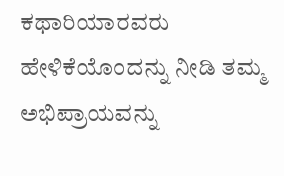ಕಥಾರಿಯಾರವರು ಹೇಳಿಕೆಯೊಂದನ್ನು ನೀಡಿ ತಮ್ಮ ಅಭಿಪ್ರಾಯವನ್ನು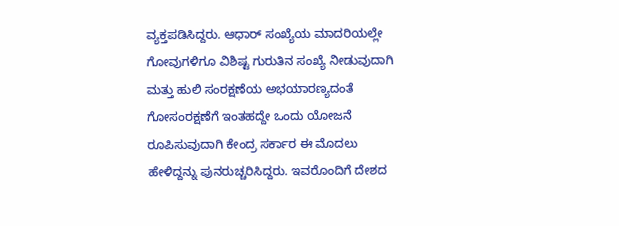ವ್ಯಕ್ತಪಡಿಸಿದ್ದರು. ಆಧಾರ್ ಸಂಖ್ಯೆಯ ಮಾದರಿಯಲ್ಲೇ ಗೋವುಗಳಿಗೂ ವಿಶಿಷ್ಟ ಗುರುತಿನ ಸಂಖ್ಯೆ ನೀಡುವುದಾಗಿ ಮತ್ತು ಹುಲಿ ಸಂರಕ್ಷಣೆಯ ಅಭಯಾರಣ್ಯದಂತೆ ಗೋಸಂರಕ್ಷಣೆಗೆ ಇಂತಹದ್ದೇ ಒಂದು ಯೋಜನೆ ರೂಪಿಸುವುದಾಗಿ ಕೇಂದ್ರ ಸರ್ಕಾರ ಈ ಮೊದಲು ಹೇಳಿದ್ದನ್ನು ಪುನರುಚ್ಚರಿಸಿದ್ದರು. ಇವರೊಂದಿಗೆ ದೇಶದ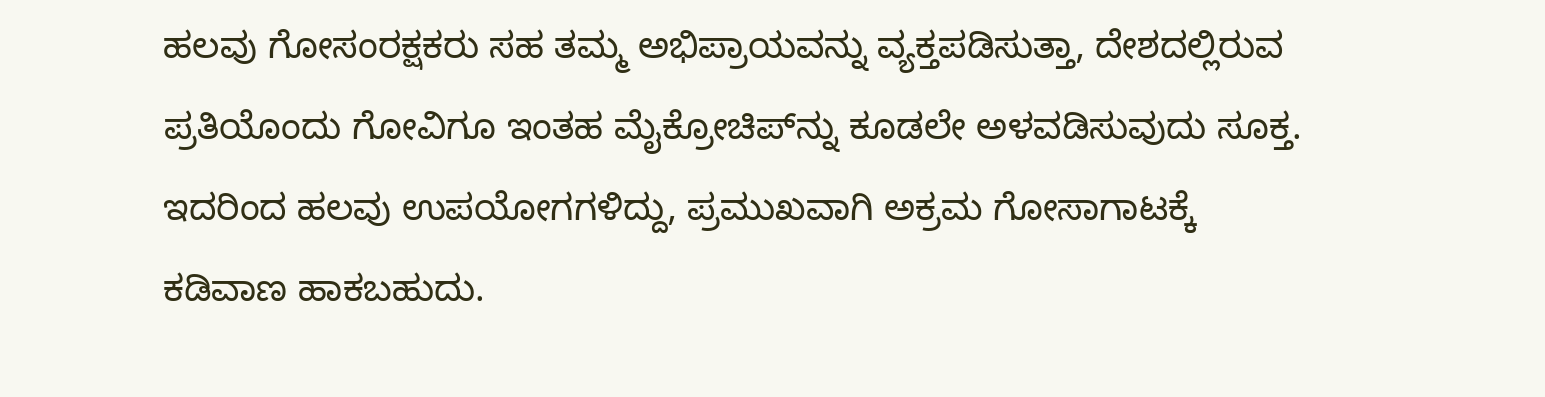ಹಲವು ಗೋಸಂರಕ್ಷಕರು ಸಹ ತಮ್ಮ ಅಭಿಪ್ರಾಯವನ್ನು ವ್ಯಕ್ತಪಡಿಸುತ್ತಾ, ದೇಶದಲ್ಲಿರುವ ಪ್ರತಿಯೊಂದು ಗೋವಿಗೂ ಇಂತಹ ಮೈಕ್ರೋಚಿಪ್‌ನ್ನು ಕೂಡಲೇ ಅಳವಡಿಸುವುದು ಸೂಕ್ತ. ಇದರಿಂದ ಹಲವು ಉಪಯೋಗಗಳಿದ್ದು, ಪ್ರಮುಖವಾಗಿ ಅಕ್ರಮ ಗೋಸಾಗಾಟಕ್ಕೆ ಕಡಿವಾಣ ಹಾಕಬಹುದು.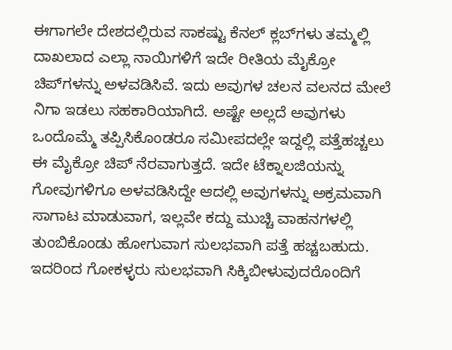ಈಗಾಗಲೇ ದೇಶದಲ್ಲಿರುವ ಸಾಕಷ್ಟು ಕೆನಲ್ ಕ್ಲಬ್‌ಗಳು ತಮ್ಮಲ್ಲಿ ದಾಖಲಾದ ಎಲ್ಲಾ ನಾಯಿಗಳಿಗೆ ಇದೇ ರೀತಿಯ ಮೈಕ್ರೋ ಚಿಪ್‌ಗಳನ್ನು ಅಳವಡಿಸಿವೆ. ಇದು ಅವುಗಳ ಚಲನ ವಲನದ ಮೇಲೆ ನಿಗಾ ಇಡಲು ಸಹಕಾರಿಯಾಗಿದೆ. ಅಷ್ಟೇ ಅಲ್ಲದೆ ಅವುಗಳು ಒಂದೊಮ್ಮೆ ತಪ್ಪಿಸಿಕೊಂಡರೂ ಸಮೀಪದಲ್ಲೇ ಇದ್ದಲ್ಲಿ ಪತ್ತೆಹಚ್ಚಲು ಈ ಮೈಕ್ರೋ ಚಿಪ್ ನೆರವಾಗುತ್ತದೆ. ಇದೇ ಟೆಕ್ನಾಲಜಿಯನ್ನು ಗೋವುಗಳಿಗೂ ಅಳವಡಿಸಿದ್ದೇ ಆದಲ್ಲಿ ಅವುಗಳನ್ನು ಅಕ್ರಮವಾಗಿ ಸಾಗಾಟ ಮಾಡುವಾಗ, ಇಲ್ಲವೇ ಕದ್ದು ಮುಚ್ಚಿ ವಾಹನಗಳಲ್ಲಿ ತುಂಬಿಕೊಂಡು ಹೋಗುವಾಗ ಸುಲಭವಾಗಿ ಪತ್ತೆ ಹಚ್ಚಬಹುದು. ಇದರಿಂದ ಗೋಕಳ್ಳರು ಸುಲಭವಾಗಿ ಸಿಕ್ಕಿಬೀಳುವುದರೊಂದಿಗೆ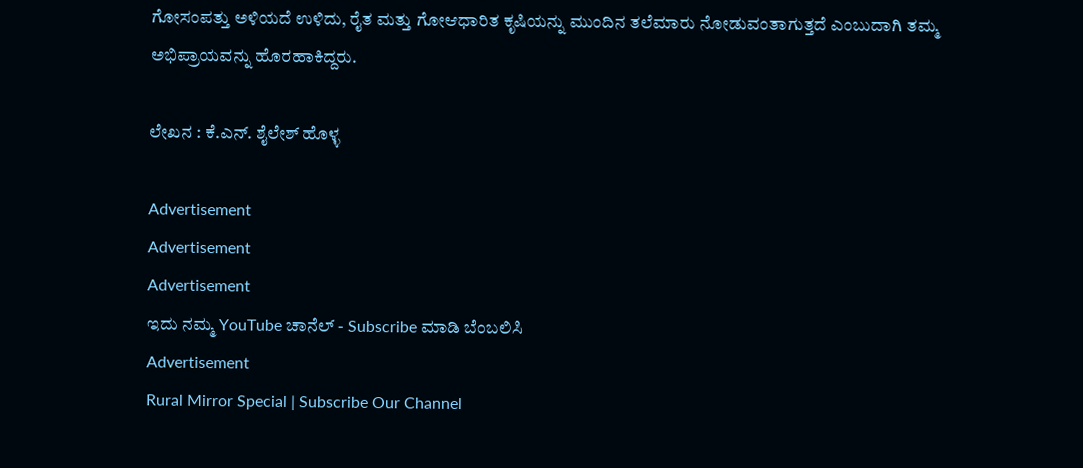ಗೋಸಂಪತ್ತು ಅಳಿಯದೆ ಉಳಿದು, ರೈತ ಮತ್ತು ಗೋಆಧಾರಿತ ಕೃಷಿಯನ್ನು ಮುಂದಿನ ತಲೆಮಾರು ನೋಡುವಂತಾಗುತ್ತದೆ ಎಂಬುದಾಗಿ ತಮ್ಮ ಅಭಿಪ್ರಾಯವನ್ನು ಹೊರಹಾಕಿದ್ದರು.

ಲೇಖನ : ಕೆ.ಎನ್. ಶೈಲೇಶ್ ಹೊಳ್ಳ

Advertisement
Advertisement
Advertisement
ಇದು ನಮ್ಮ YouTube ಚಾನೆಲ್ - Subscribe ಮಾಡಿ ಬೆಂಬಲಿಸಿ
Advertisement
Rural Mirror Special | Subscribe Our Channel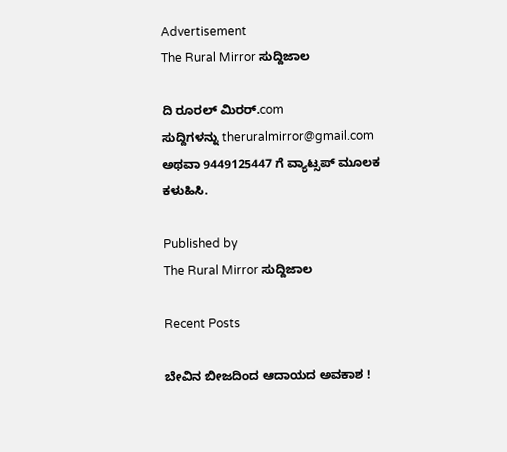Advertisement
The Rural Mirror ಸುದ್ದಿಜಾಲ

ದಿ ರೂರಲ್‌ ಮಿರರ್.com ಸುದ್ದಿಗಳನ್ನು ‌theruralmirror@gmail.com ಅಥವಾ 9449125447 ಗೆ ವ್ಯಾಟ್ಸಪ್ ಮೂಲಕ ಕಳುಹಿಸಿ.

Published by
The Rural Mirror ಸುದ್ದಿಜಾಲ

Recent Posts

ಬೇವಿನ ಬೀಜದಿಂದ ಆದಾಯದ ಅವಕಾಶ !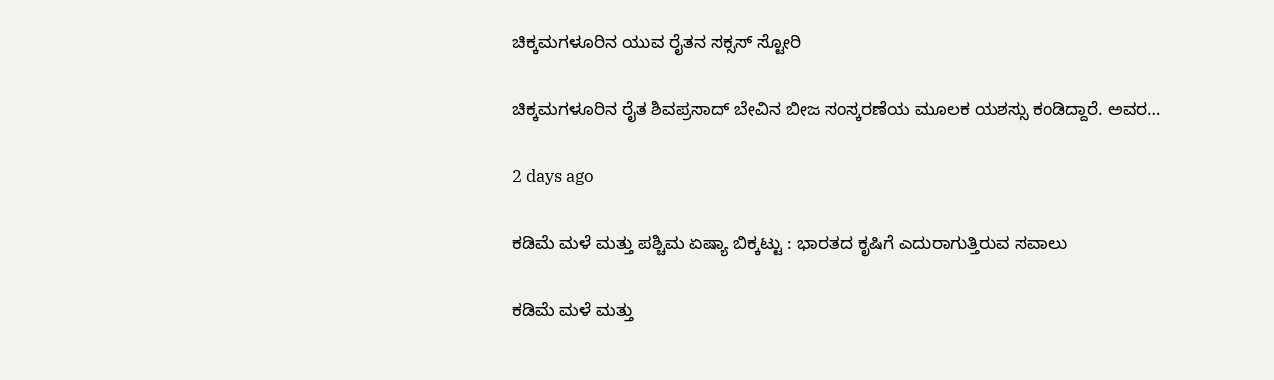ಚಿಕ್ಕಮಗಳೂರಿನ ಯುವ ರೈತನ ಸಕ್ಸಸ್ ಸ್ಟೋರಿ

ಚಿಕ್ಕಮಗಳೂರಿನ ರೈತ ಶಿವಪ್ರಸಾದ್ ಬೇವಿನ ಬೀಜ ಸಂಸ್ಕರಣೆಯ ಮೂಲಕ ಯಶಸ್ಸು ಕಂಡಿದ್ದಾರೆ. ಅವರ…

2 days ago

ಕಡಿಮೆ ಮಳೆ ಮತ್ತು ಪಶ್ಚಿಮ ಏಷ್ಯಾ ಬಿಕ್ಕಟ್ಟು : ಭಾರತದ ಕೃಷಿಗೆ ಎದುರಾಗುತ್ತಿರುವ ಸವಾಲು

ಕಡಿಮೆ ಮಳೆ ಮತ್ತು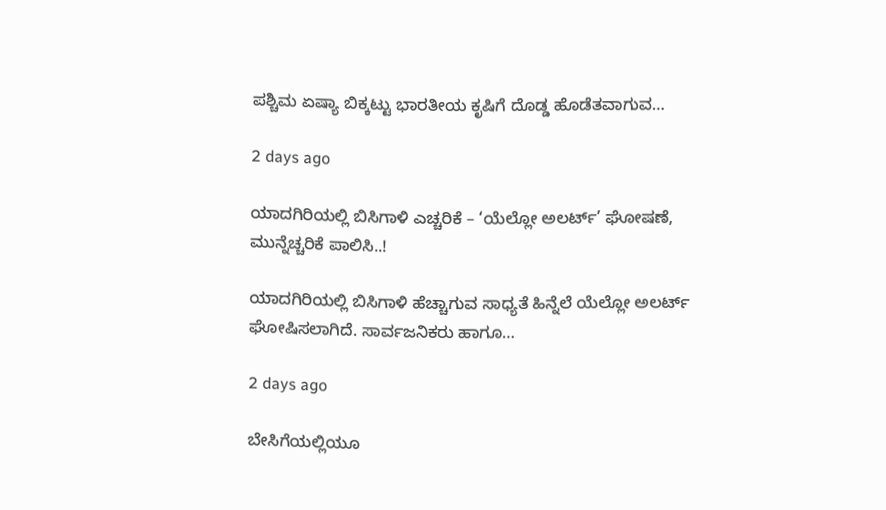ಪಶ್ಚಿಮ ಏಷ್ಯಾ ಬಿಕ್ಕಟ್ಟು ಭಾರತೀಯ ಕೃಷಿಗೆ ದೊಡ್ಡ ಹೊಡೆತವಾಗುವ…

2 days ago

ಯಾದಗಿರಿಯಲ್ಲಿ ಬಿಸಿಗಾಳಿ ಎಚ್ಚರಿಕೆ – ‘ಯೆಲ್ಲೋ ಅಲರ್ಟ್’ ಘೋಷಣೆ, ಮುನ್ನೆಚ್ಚರಿಕೆ ಪಾಲಿಸಿ..!

ಯಾದಗಿರಿಯಲ್ಲಿ ಬಿಸಿಗಾಳಿ ಹೆಚ್ಚಾಗುವ ಸಾಧ್ಯತೆ ಹಿನ್ನೆಲೆ ಯೆಲ್ಲೋ ಅಲರ್ಟ್ ಘೋಷಿಸಲಾಗಿದೆ. ಸಾರ್ವಜನಿಕರು ಹಾಗೂ…

2 days ago

ಬೇಸಿಗೆಯಲ್ಲಿಯೂ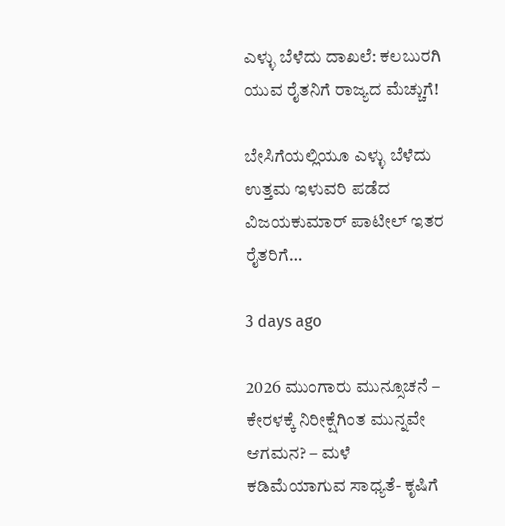ಎಳ್ಳು ಬೆಳೆದು ದಾಖಲೆ: ಕಲಬುರಗಿ ಯುವ ರೈತನಿಗೆ ರಾಜ್ಯದ ಮೆಚ್ಚುಗೆ!

ಬೇಸಿಗೆಯಲ್ಲಿಯೂ ಎಳ್ಳು ಬೆಳೆದು ಉತ್ತಮ ಇಳುವರಿ ಪಡೆದ ವಿಜಯಕುಮಾರ್ ಪಾಟೀಲ್ ಇತರ ರೈತರಿಗೆ…

3 days ago

2026 ಮುಂಗಾರು ಮುನ್ಸೂಚನೆ – ಕೇರಳಕ್ಕೆ ನಿರೀಕ್ಷೆಗಿಂತ ಮುನ್ನವೇ ಆಗಮನ? – ಮಳೆ ಕಡಿಮೆಯಾಗುವ ಸಾಧ್ಯತೆ- ಕೃಷಿಗೆ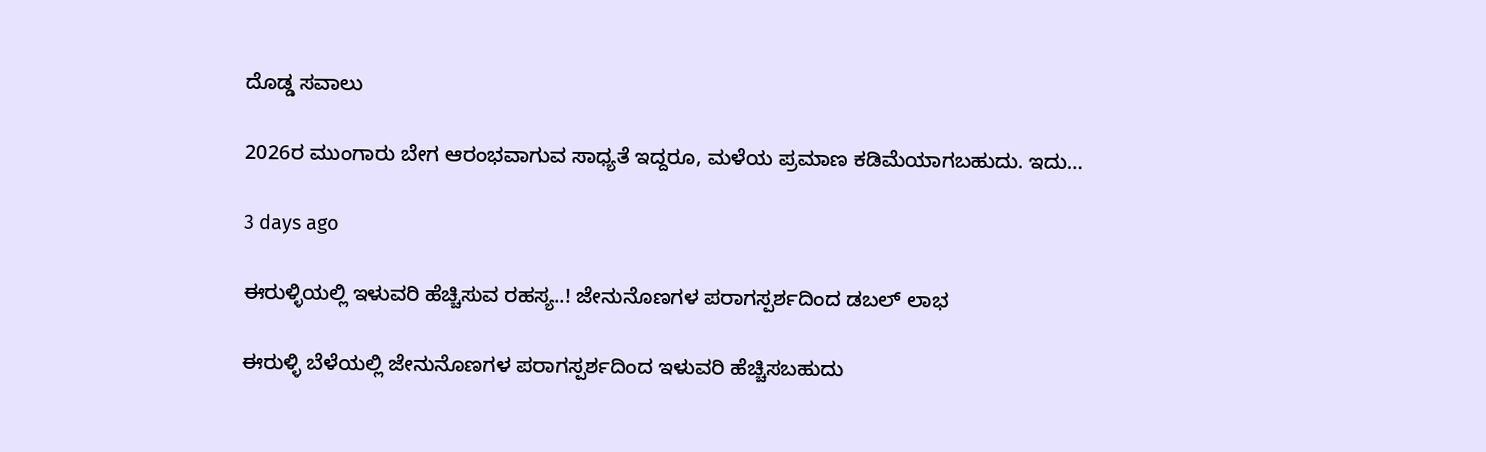ದೊಡ್ಡ ಸವಾಲು

2026ರ ಮುಂಗಾರು ಬೇಗ ಆರಂಭವಾಗುವ ಸಾಧ್ಯತೆ ಇದ್ದರೂ, ಮಳೆಯ ಪ್ರಮಾಣ ಕಡಿಮೆಯಾಗಬಹುದು. ಇದು…

3 days ago

ಈರುಳ್ಳಿಯಲ್ಲಿ ಇಳುವರಿ ಹೆಚ್ಚಿಸುವ ರಹಸ್ಯ..! ಜೇನುನೊಣಗಳ ಪರಾಗಸ್ಪರ್ಶದಿಂದ ಡಬಲ್ ಲಾಭ

ಈರುಳ್ಳಿ ಬೆಳೆಯಲ್ಲಿ ಜೇನುನೊಣಗಳ ಪರಾಗಸ್ಪರ್ಶದಿಂದ ಇಳುವರಿ ಹೆಚ್ಚಿಸಬಹುದು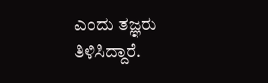ಎಂದು ತಜ್ಞರು ತಿಳಿಸಿದ್ದಾರೆ.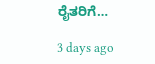ರೈತರಿಗೆ…

3 days ago